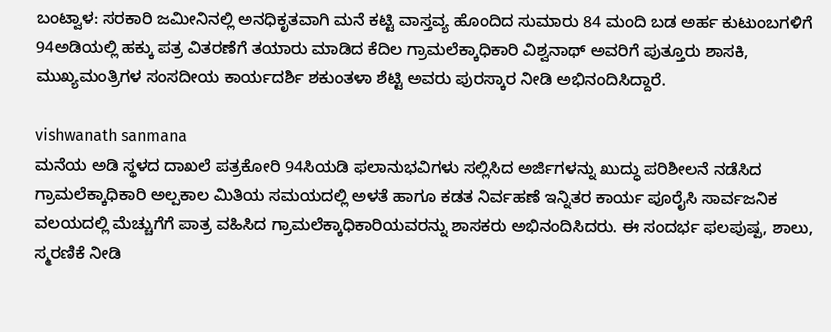ಬಂಟ್ವಾಳ: ಸರಕಾರಿ ಜಮೀನಿನಲ್ಲಿ ಅನಧಿಕೃತವಾಗಿ ಮನೆ ಕಟ್ಟಿ ವಾಸ್ತವ್ಯ ಹೊಂದಿದ ಸುಮಾರು 84 ಮಂದಿ ಬಡ ಅರ್ಹ ಕುಟುಂಬಗಳಿಗೆ 94ಅಡಿಯಲ್ಲಿ ಹಕ್ಕು ಪತ್ರ ವಿತರಣೆಗೆ ತಯಾರು ಮಾಡಿದ ಕೆದಿಲ ಗ್ರಾಮಲೆಕ್ಕಾಧಿಕಾರಿ ವಿಶ್ವನಾಥ್ ಅವರಿಗೆ ಪುತ್ತೂರು ಶಾಸಕಿ, ಮುಖ್ಯಮಂತ್ರಿಗಳ ಸಂಸದೀಯ ಕಾರ್ಯದರ್ಶಿ ಶಕುಂತಳಾ ಶೆಟ್ಟಿ ಅವರು ಪುರಸ್ಕಾರ ನೀಡಿ ಅಭಿನಂದಿಸಿದ್ದಾರೆ.

vishwanath sanmana
ಮನೆಯ ಅಡಿ ಸ್ಥಳದ ದಾಖಲೆ ಪತ್ರಕೋರಿ 94ಸಿಯಡಿ ಫಲಾನುಭವಿಗಳು ಸಲ್ಲಿಸಿದ ಅರ್ಜಿಗಳನ್ನು ಖುದ್ಧು ಪರಿಶೀಲನೆ ನಡೆಸಿದ ಗ್ರಾಮಲೆಕ್ಕಾಧಿಕಾರಿ ಅಲ್ಪಕಾಲ ಮಿತಿಯ ಸಮಯದಲ್ಲಿ ಅಳತೆ ಹಾಗೂ ಕಡತ ನಿರ್ವಹಣೆ ಇನ್ನಿತರ ಕಾರ್ಯ ಪೂರೈಸಿ ಸಾರ್ವಜನಿಕ ವಲಯದಲ್ಲಿ ಮೆಚ್ಚುಗೆಗೆ ಪಾತ್ರ ವಹಿಸಿದ ಗ್ರಾಮಲೆಕ್ಕಾಧಿಕಾರಿಯವರನ್ನು ಶಾಸಕರು ಅಭಿನಂದಿಸಿದರು. ಈ ಸಂದರ್ಭ ಫಲಪುಷ್ಪ, ಶಾಲು, ಸ್ಮರಣಿಕೆ ನೀಡಿ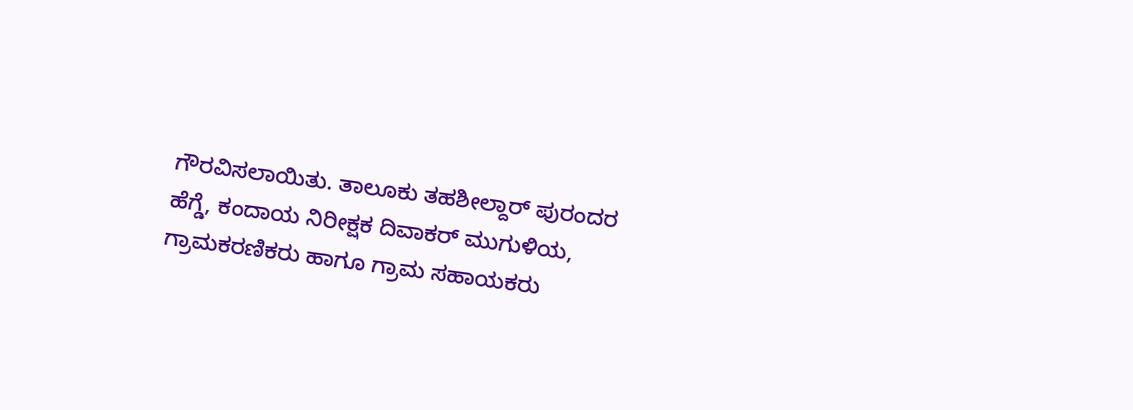ಗೌರವಿಸಲಾಯಿತು. ತಾಲೂಕು ತಹಶೀಲ್ದಾರ್ ಪುರಂದರ ಹೆಗ್ಡೆ, ಕಂದಾಯ ನಿರೀಕ್ಷಕ ದಿವಾಕರ್ ಮುಗುಳಿಯ, ಗ್ರಾಮಕರಣಿಕರು ಹಾಗೂ ಗ್ರಾಮ ಸಹಾಯಕರು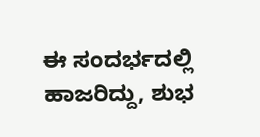ಈ ಸಂದರ್ಭದಲ್ಲಿ ಹಾಜರಿದ್ದು, ಶುಭ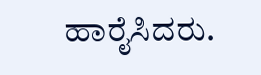ಹಾರೈಸಿದರು.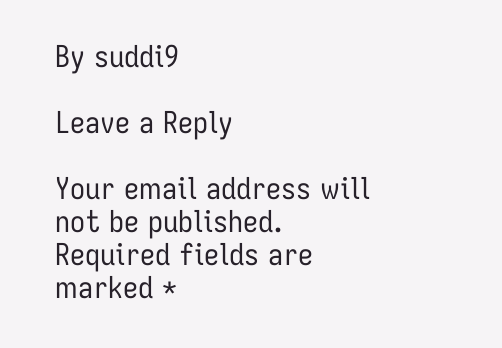By suddi9

Leave a Reply

Your email address will not be published. Required fields are marked *